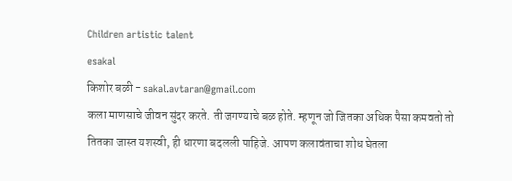Children artistic talent
esakal
किशोर बळी - sakal.avtaran@gmail.com
कला माणसाचे जीवन सुंदर करते. ती जगण्याचे बळ होते. म्हणून जो जितका अधिक पैसा कमवतो तो तितका जास्त यशस्वी, ही धारणा बदलली पाहिजे. आपण कलावंताचा शोध घेतला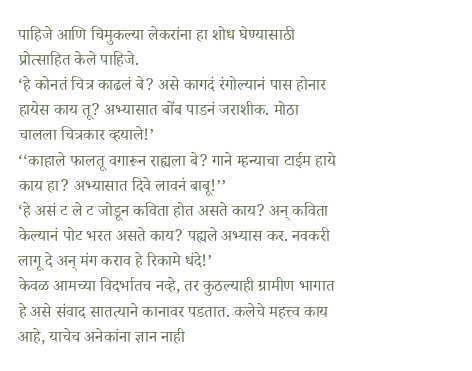पाहिजे आणि चिमुकल्या लेकरांना हा शोध घेण्यासाठी प्रोत्साहित केले पाहिजे.
‘हे कोनतं चित्र काढलं बे? असे कागदं रंगोल्यानं पास होनार हायेस काय तू? अभ्यासात बोंब पाडनं जराशीक. मोठा चालला चित्रकार व्हयाले!’
‘‘काहाले फालतू वगारून राह्यला बे? गाने म्हन्याचा टाईम हाये काय हा? अभ्यासात दिवे लावनं बाबू!’’
‘हे असं ट ले ट जोडून कविता होत असते काय? अन् कविता केल्यानं पोट भरत असते काय? पह्यले अभ्यास कर. नवकरी लागू दे अन् मंग कराव हे रिकामे धंदे!’
केवळ आमच्या विदर्भातच नव्हे, तर कुठल्याही ग्रामीण भागात हे असे संवाद सातत्याने कानावर पडतात. कलेचे महत्त्व काय आहे, याचेच अनेकांना ज्ञान नाही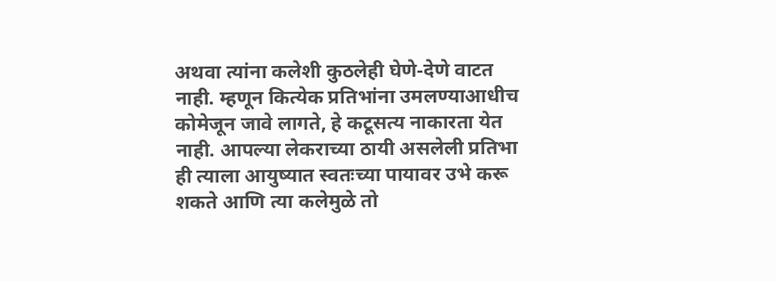अथवा त्यांना कलेशी कुठलेही घेणे-देणे वाटत नाही. म्हणून कित्येक प्रतिभांना उमलण्याआधीच कोमेजून जावे लागते, हे कटूसत्य नाकारता येत नाही. आपल्या लेकराच्या ठायी असलेली प्रतिभा ही त्याला आयुष्यात स्वतःच्या पायावर उभे करू शकते आणि त्या कलेमुळे तो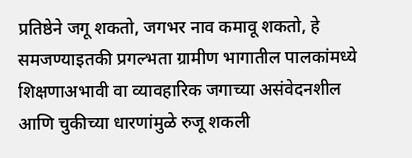प्रतिष्ठेने जगू शकतो, जगभर नाव कमावू शकतो, हे समजण्याइतकी प्रगल्भता ग्रामीण भागातील पालकांमध्ये शिक्षणाअभावी वा व्यावहारिक जगाच्या असंवेदनशील आणि चुकीच्या धारणांमुळे रुजू शकली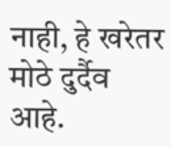नाही, हे खरेतर मोठे दुर्दैव आहे.